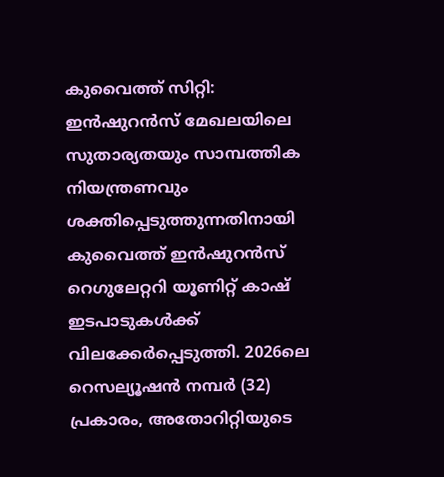കുവൈത്ത് സിറ്റി: ഇൻഷുറൻസ് മേഖലയിലെ സുതാര്യതയും സാമ്പത്തിക നിയന്ത്രണവും ശക്തിപ്പെടുത്തുന്നതിനായി കുവൈത്ത് ഇൻഷുറൻസ് റെഗുലേറ്ററി യൂണിറ്റ് കാഷ് ഇടപാടുകൾക്ക് വിലക്കേർപ്പെടുത്തി. 2026ലെ റെസല്യൂഷൻ നമ്പർ (32) പ്രകാരം, അതോറിറ്റിയുടെ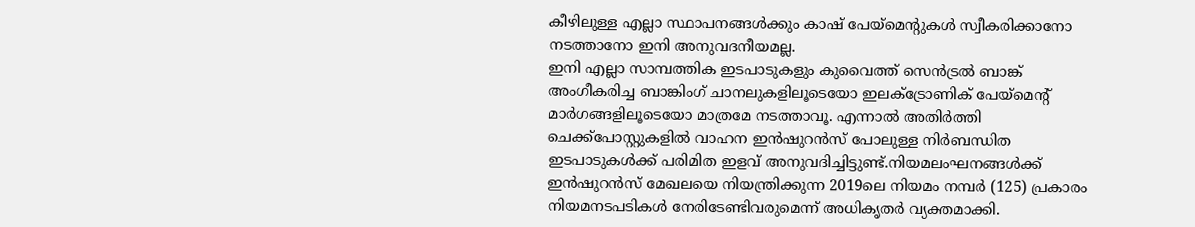കീഴിലുള്ള എല്ലാ സ്ഥാപനങ്ങൾക്കും കാഷ് പേയ്മെന്റുകൾ സ്വീകരിക്കാനോ നടത്താനോ ഇനി അനുവദനീയമല്ല.
ഇനി എല്ലാ സാമ്പത്തിക ഇടപാടുകളും കുവൈത്ത് സെൻട്രൽ ബാങ്ക് അംഗീകരിച്ച ബാങ്കിംഗ് ചാനലുകളിലൂടെയോ ഇലക്ട്രോണിക് പേയ്മെന്റ് മാർഗങ്ങളിലൂടെയോ മാത്രമേ നടത്താവൂ. എന്നാൽ അതിർത്തി ചെക്ക്പോസ്റ്റുകളിൽ വാഹന ഇൻഷുറൻസ് പോലുള്ള നിർബന്ധിത ഇടപാടുകൾക്ക് പരിമിത ഇളവ് അനുവദിച്ചിട്ടുണ്ട്.നിയമലംഘനങ്ങൾക്ക് ഇൻഷുറൻസ് മേഖലയെ നിയന്ത്രിക്കുന്ന 2019ലെ നിയമം നമ്പർ (125) പ്രകാരം നിയമനടപടികൾ നേരിടേണ്ടിവരുമെന്ന് അധികൃതർ വ്യക്തമാക്കി.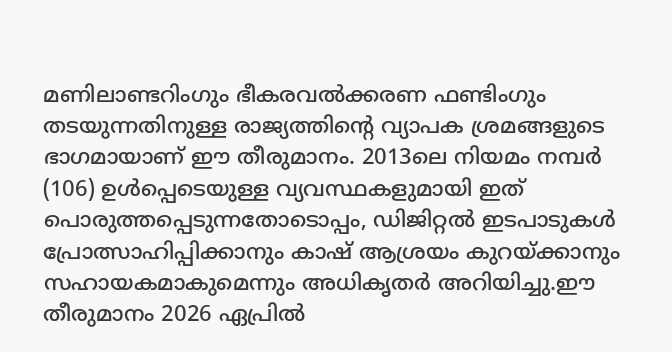മണിലാണ്ടറിംഗും ഭീകരവൽക്കരണ ഫണ്ടിംഗും തടയുന്നതിനുള്ള രാജ്യത്തിന്റെ വ്യാപക ശ്രമങ്ങളുടെ ഭാഗമായാണ് ഈ തീരുമാനം. 2013ലെ നിയമം നമ്പർ (106) ഉൾപ്പെടെയുള്ള വ്യവസ്ഥകളുമായി ഇത് പൊരുത്തപ്പെടുന്നതോടൊപ്പം, ഡിജിറ്റൽ ഇടപാടുകൾ പ്രോത്സാഹിപ്പിക്കാനും കാഷ് ആശ്രയം കുറയ്ക്കാനും സഹായകമാകുമെന്നും അധികൃതർ അറിയിച്ചു.ഈ തീരുമാനം 2026 ഏപ്രിൽ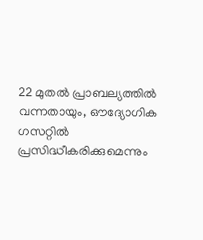22 മുതൽ പ്രാബല്യത്തിൽ വന്നതായും, ഔദ്യോഗിക ഗസറ്റിൽ പ്രസിദ്ധീകരിക്കുമെന്നും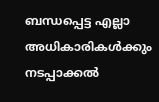ബന്ധപ്പെട്ട എല്ലാ അധികാരികൾക്കും നടപ്പാക്കൽ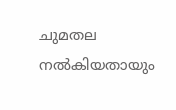ചുമതല നൽകിയതായും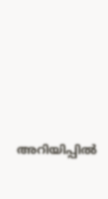അറിയിപ്പിൽ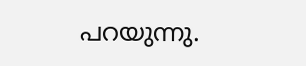പറയുന്നു.